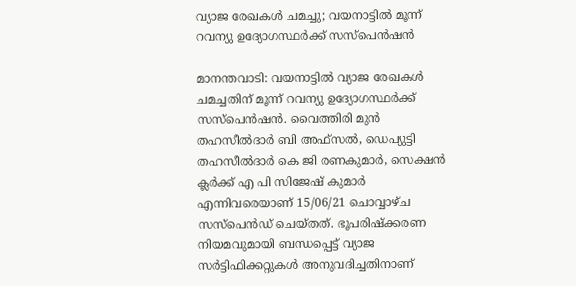വ്യാജ രേഖകള്‍ ചമച്ചു; വയനാട്ടിൽ മൂന്ന് റവന്യു ഉദ്യോഗസ്ഥര്‍ക്ക് സസ്പെന്‍ഷന്‍

മാനന്തവാടി: വയനാട്ടില്‍ വ്യാജ രേഖകള്‍ ചമച്ചതിന് മൂന്ന് റവന്യു ഉദ്യോഗസ്ഥര്‍ക്ക് സസ്പെന്‍ഷന്‍. വൈത്തിരി മുന്‍ തഹസീല്‍ദാര്‍ ബി അഫ്സല്‍, ഡെപ്യുട്ടി തഹസീല്‍ദാര്‍ കെ ജി രണകുമാര്‍, സെക്ഷന്‍ ക്ലര്‍ക്ക് എ പി സിജേഷ് കുമാര്‍ എന്നിവരെയാണ് 15/06/21 ചൊവ്വാഴ്ച സസ്പെന്‍ഡ് ചെയ്തത്. ഭൂപരിഷ്‌ക്കരണ നിയമവുമായി ബന്ധപ്പെട്ട് വ്യാജ സര്‍ട്ടിഫിക്കറ്റുകള്‍ അനുവദിച്ചതിനാണ്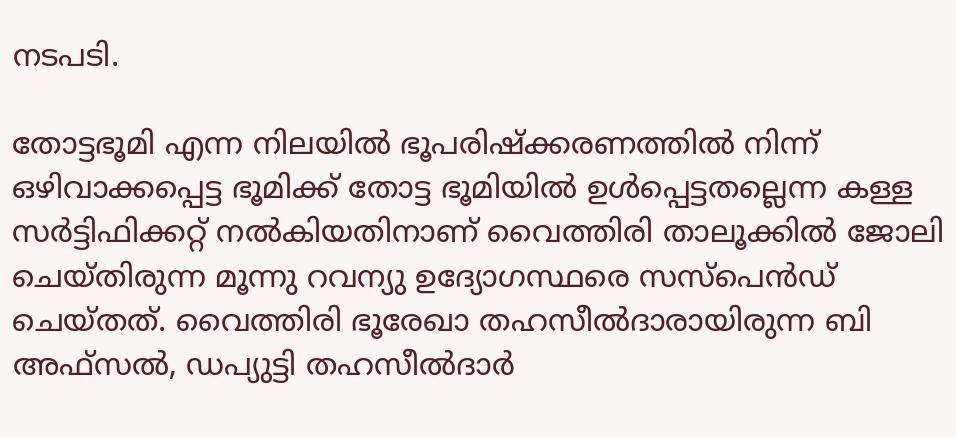നടപടി.

തോട്ടഭൂമി എന്ന നിലയില്‍ ഭൂപരിഷ്‌ക്കരണത്തില്‍ നിന്ന് ഒഴിവാക്കപ്പെട്ട ഭൂമിക്ക് തോട്ട ഭൂമിയില്‍ ഉള്‍പ്പെട്ടതല്ലെന്ന കള്ള സര്‍ട്ടിഫിക്കറ്റ് നല്‍കിയതിനാണ് വൈത്തിരി താലൂക്കില്‍ ജോലി ചെയ്തിരുന്ന മൂന്നു റവന്യു ഉദ്യോഗസ്ഥരെ സസ്പെന്‍ഡ് ചെയ്തത്. വൈത്തിരി ഭൂരേഖാ തഹസീല്‍ദാരായിരുന്ന ബി അഫ്സല്‍, ഡപ്യുട്ടി തഹസീല്‍ദാര്‍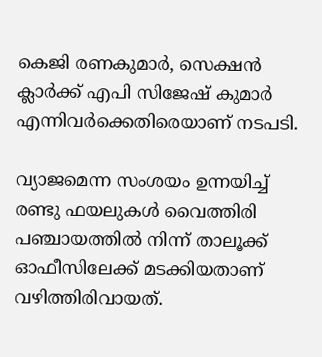കെജി രണകുമാര്‍, സെക്ഷന്‍ ക്ലാര്‍ക്ക് എപി സിജേഷ് കുമാര്‍ എന്നിവര്‍ക്കെതിരെയാണ് നടപടി.

വ്യാജമെന്ന സംശയം ഉന്നയിച്ച് രണ്ടു ഫയലുകള്‍ വൈത്തിരി പഞ്ചായത്തില്‍ നിന്ന് താലൂക്ക് ഓഫീസിലേക്ക് മടക്കിയതാണ് വഴിത്തിരിവായത്.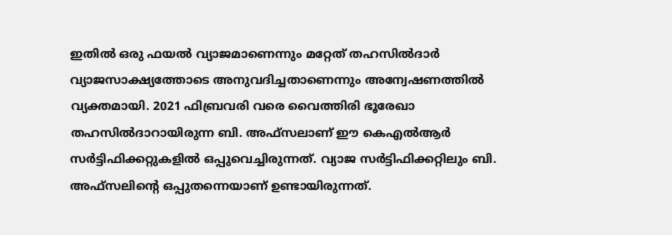ഇതില്‍ ഒരു ഫയല്‍ വ്യാജമാണെന്നും മറ്റേത് തഹസില്‍ദാര്‍ വ്യാജസാക്ഷ്യത്തോടെ അനുവദിച്ചതാണെന്നും അന്വേഷണത്തില്‍ വ്യക്തമായി. 2021 ഫിബ്രവരി വരെ വൈത്തിരി ഭൂരേഖാ തഹസില്‍ദാറായിരുന്ന ബി. അഫ്‌സലാണ് ഈ കെഎല്‍ആര്‍ സര്‍ട്ടിഫിക്കറ്റുകളില്‍ ഒപ്പുവെച്ചിരുന്നത്. വ്യാജ സര്‍ട്ടിഫിക്കറ്റിലും ബി. അഫ്‌സലിന്റെ ഒപ്പുതന്നെയാണ് ഉണ്ടായിരുന്നത്.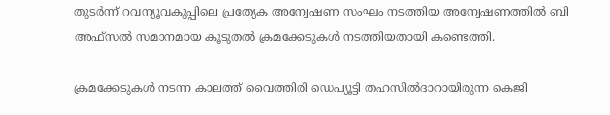തുടര്‍ന്ന് റവന്യൂവകുപ്പിലെ പ്രത്യേക അന്വേഷണ സംഘം നടത്തിയ അന്വേഷണത്തില്‍ ബി അഫ്‌സല്‍ സമാനമായ കൂടുതല്‍ ക്രമക്കേടുകള്‍ നടത്തിയതായി കണ്ടെത്തി.

ക്രമക്കേടുകള്‍ നടന്ന കാലത്ത് വൈത്തിരി ഡെപ്യൂട്ടി തഹസില്‍ദാറായിരുന്ന കെജി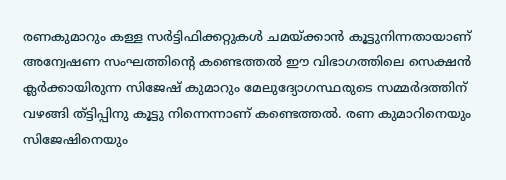രണകുമാറും കള്ള സര്‍ട്ടിഫിക്കറ്റുകള്‍ ചമയ്ക്കാന്‍ കൂട്ടുനിന്നതായാണ് അന്വേഷണ സംഘത്തിന്റെ കണ്ടെത്തല്‍ ഈ വിഭാഗത്തിലെ സെക്ഷന്‍ ക്ലര്‍ക്കായിരുന്ന സിജേഷ് കുമാറും മേലുദ്യോഗസ്ഥരുടെ സമ്മര്‍ദത്തിന് വഴങ്ങി ത്ട്ടിപ്പിനു കൂട്ടു നിന്നെന്നാണ് കണ്ടെത്തല്‍. രണ കുമാറിനെയും സിജേഷിനെയും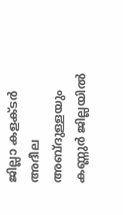ജില്ലാ കളക്ടര്‍ അദീല അബ്ദുള്ളയും കണ്ണുര്‍ ജില്ലയില്‍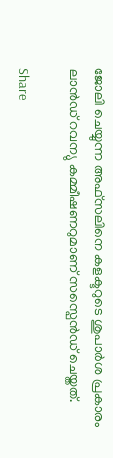ജോലി ചെയ്യുന്ന അഫ്സലിനെ കളക്ടറുടെ ശുപാര്‍ശ പ്രകാരം ലാന്‍ഡ് റവന്യു കമ്മീഷണറുമാണ് സസ്പെന്‍ഡ് ചെയ്തത്.

Share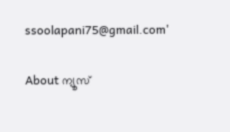ssoolapani75@gmail.com'

About ന്യൂസ്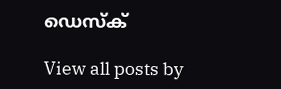ഡെസ്ക്

View all posts by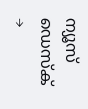ന്യൂസ് ഡെസ്ക് →